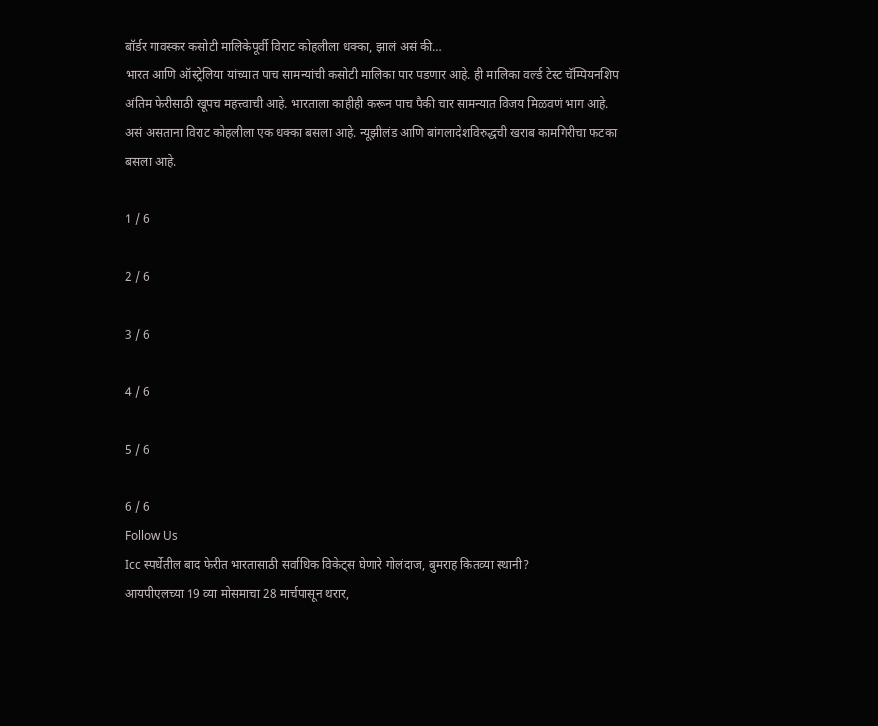बॉर्डर गावस्कर कसोटी मालिकेपूर्वी विराट कोहलीला धक्का, झालं असं की…
भारत आणि ऑस्ट्रेलिया यांच्यात पाच सामन्यांची कसोटी मालिका पार पडणार आहे. ही मालिका वर्ल्ड टेस्ट चॅम्पियनशिप अंतिम फेरीसाठी खूपच महत्त्वाची आहे. भारताला काहीही करून पाच पैकी चार सामन्यात विजय मिळवणं भाग आहे. असं असताना विराट कोहलीला एक धक्का बसला आहे. न्यूझीलंड आणि बांगलादेशविरुद्धची खराब कामगिरीचा फटका बसला आहे.

1 / 6

2 / 6

3 / 6

4 / 6

5 / 6

6 / 6
Follow Us
Icc स्पर्धेतील बाद फेरीत भारतासाठी सर्वाधिक विकेट्स घेणारे गोलंदाज, बुमराह कितव्या स्थानी?
आयपीएलच्या 19 व्या मोसमाचा 28 मार्चपासून थरार,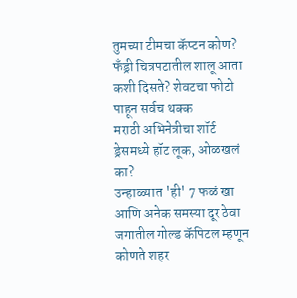तुमच्या टीमचा कॅप्टन कोण?
फँड्री चित्रपटातील शालू आता कशी दिसते? शेवटचा फोटो पाहून सर्वच थक्क
मराठी अभिनेत्रीचा शॉर्ट ड्रेसमध्ये हॉट लूक, ओळखलं का?
उन्हाळ्यात 'ही' 7 फळं खा आणि अनेक समस्या दूर ठेवा
जगातील गोल्ड कॅपिटल म्हणून कोणते शहर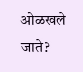ओळखले जाते?